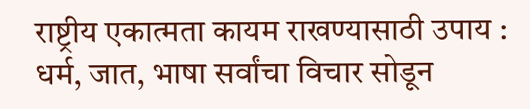राष्ट्रीय एकात्मता कायम राखण्यासाठी उपाय :
धर्म, जात, भाषा सर्वांचा विचार सोडून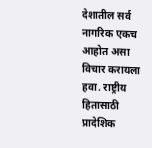देशातील सर्व नागरिक एकच आहोत असा विचार करायला हवा. राष्ट्रीय हितासाठी प्रादेशिक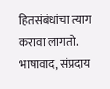हितसंबंधांचा त्याग करावा लागतो. भाषावाद, संप्रदाय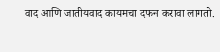वाद आणि जातीयवाद कायमचा दफन करावा लागतो.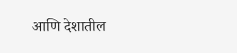आणि देशातील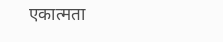एकात्मता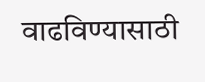वाढविण्यासाठी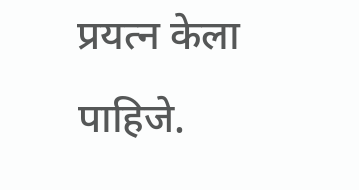प्रयत्न केला पाहिजे.